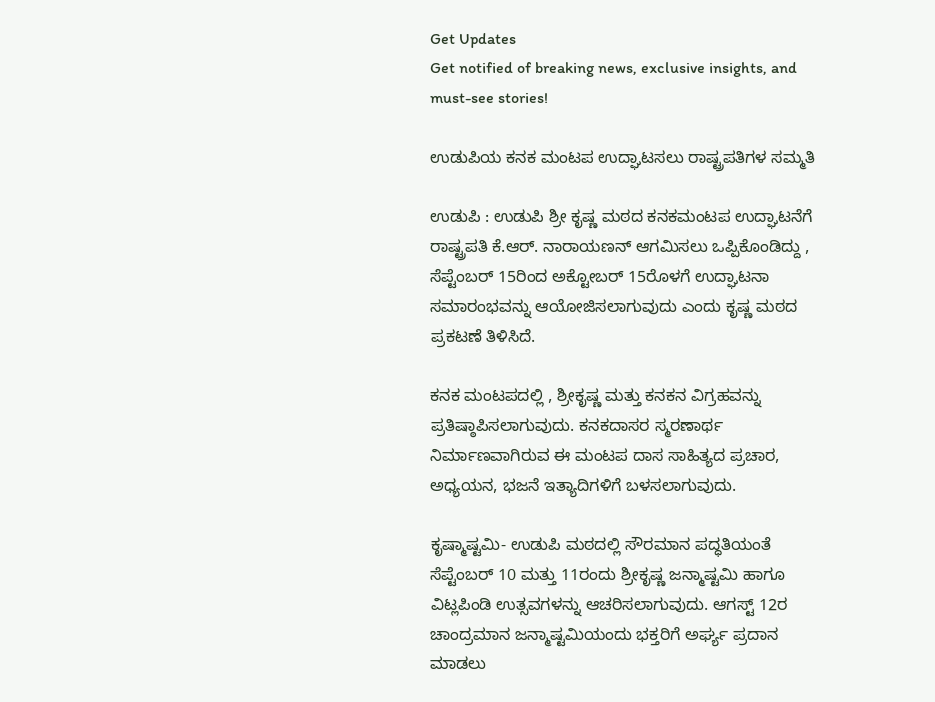Get Updates
Get notified of breaking news, exclusive insights, and must-see stories!

ಉಡುಪಿಯ ಕನಕ ಮಂಟಪ ಉದ್ಘಾಟಸಲು ರಾಷ್ಟ್ರಪತಿಗಳ ಸಮ್ಮತಿ

ಉಡುಪಿ : ಉಡುಪಿ ಶ್ರೀ ಕೃಷ್ಣ ಮಠದ ಕನಕಮಂಟಪ ಉದ್ಘಾಟನೆಗೆ ರಾಷ್ಟ್ರಪತಿ ಕೆ.ಆರ್‌. ನಾರಾಯಣನ್‌ ಆಗಮಿಸಲು ಒಪ್ಪಿಕೊಂಡಿದ್ದು , ಸೆಪ್ಟೆಂಬರ್‌ 15ರಿಂದ ಅಕ್ಟೋಬರ್‌ 15ರೊಳಗೆ ಉದ್ಘಾಟನಾ ಸಮಾರಂಭವನ್ನು ಆಯೋಜಿಸಲಾಗುವುದು ಎಂದು ಕೃಷ್ಣ ಮಠದ ಪ್ರಕಟಣೆ ತಿಳಿಸಿದೆ.

ಕನಕ ಮಂಟಪದಲ್ಲಿ , ಶ್ರೀಕೃಷ್ಣ ಮತ್ತು ಕನಕನ ವಿಗ್ರಹವನ್ನು ಪ್ರತಿಷ್ಠಾಪಿಸಲಾಗುವುದು. ಕನಕದಾಸರ ಸ್ಮರಣಾರ್ಥ ನಿರ್ಮಾಣವಾಗಿರುವ ಈ ಮಂಟಪ ದಾಸ ಸಾಹಿತ್ಯದ ಪ್ರಚಾರ, ಅಧ್ಯಯನ, ಭಜನೆ ಇತ್ಯಾದಿಗಳಿಗೆ ಬಳಸಲಾಗುವುದು.

ಕೃಷ್ಮಾಷ್ಟಮಿ- ಉಡುಪಿ ಮಠದಲ್ಲಿ ಸೌರಮಾನ ಪದ್ಧತಿಯಂತೆ ಸೆಪ್ಟೆಂಬರ್‌ 10 ಮತ್ತು 11ರಂದು ಶ್ರೀಕೃಷ್ಣ ಜನ್ಮಾಷ್ಟಮಿ ಹಾಗೂ ವಿಟ್ಲಪಿಂಡಿ ಉತ್ಸವಗಳನ್ನು ಆಚರಿಸಲಾಗುವುದು. ಆಗಸ್ಟ್‌ 12ರ ಚಾಂದ್ರಮಾನ ಜನ್ಮಾಷ್ಟಮಿಯಂದು ಭಕ್ತರಿಗೆ ಅರ್ಘ್ಯ ಪ್ರದಾನ ಮಾಡಲು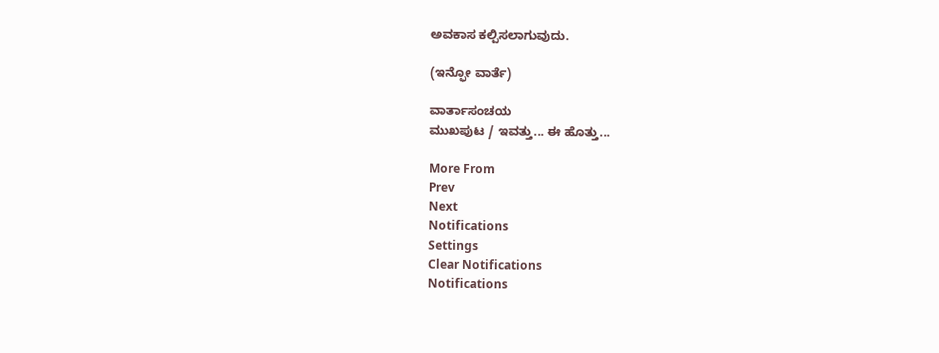ಅವಕಾಸ ಕಲ್ಪಿಸಲಾಗುವುದು.

(ಇನ್ಫೋ ವಾರ್ತೆ)

ವಾರ್ತಾಸಂಚಯ
ಮುಖಪುಟ / ಇವತ್ತು... ಈ ಹೊತ್ತು...

More From
Prev
Next
Notifications
Settings
Clear Notifications
Notifications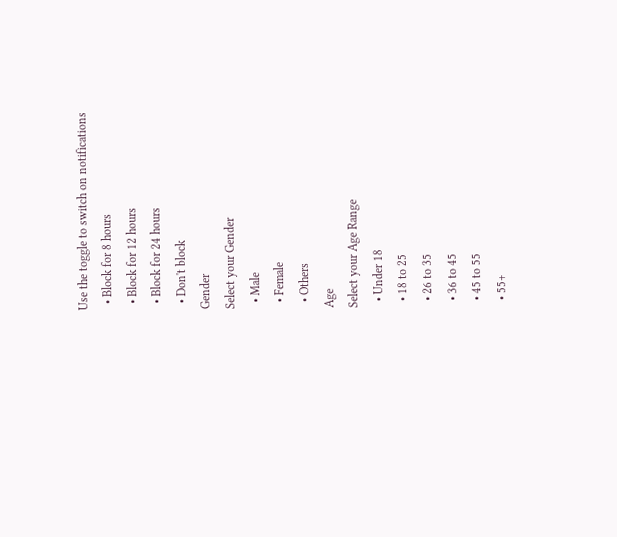Use the toggle to switch on notifications
  • Block for 8 hours
  • Block for 12 hours
  • Block for 24 hours
  • Don't block
Gender
Select your Gender
  • Male
  • Female
  • Others
Age
Select your Age Range
  • Under 18
  • 18 to 25
  • 26 to 35
  • 36 to 45
  • 45 to 55
  • 55+